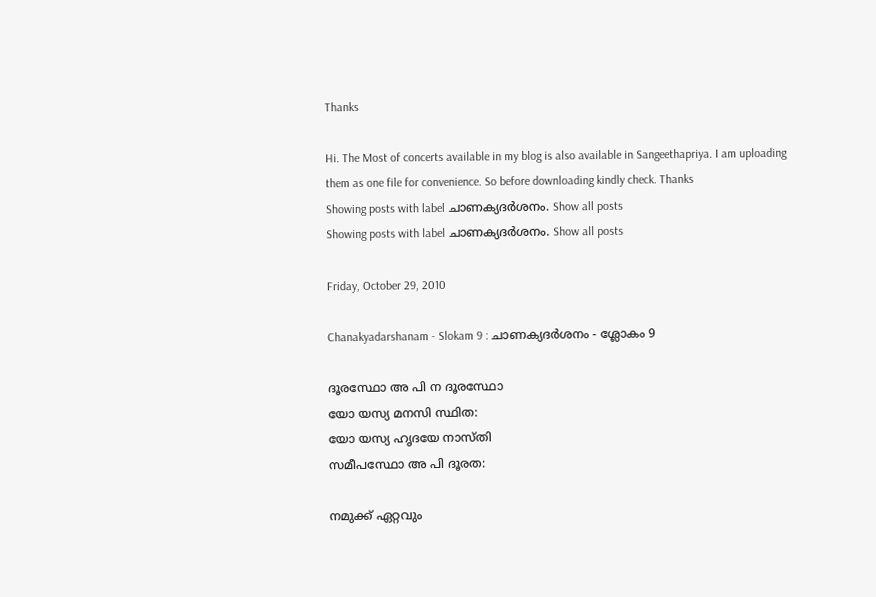Thanks

Hi. The Most of concerts available in my blog is also available in Sangeethapriya. I am uploading them as one file for convenience. So before downloading kindly check. Thanks
Showing posts with label ചാണക്യദര്‍ശനം. Show all posts
Showing posts with label ചാണക്യദര്‍ശനം. Show all posts

Friday, October 29, 2010

Chanakyadarshanam - Slokam 9 : ചാണക്യദര്‍ശനം - ശ്ലോകം 9

ദൂരസ്ഥോ അ പി ന ദൂരസ്ഥോ
യോ യസ്യ മനസി സ്ഥിത:
യോ യസ്യ ഹൃദയേ നാസ്തി
സമീപസ്ഥോ അ പി ദൂരത:

നമുക്ക് ഏറ്റവും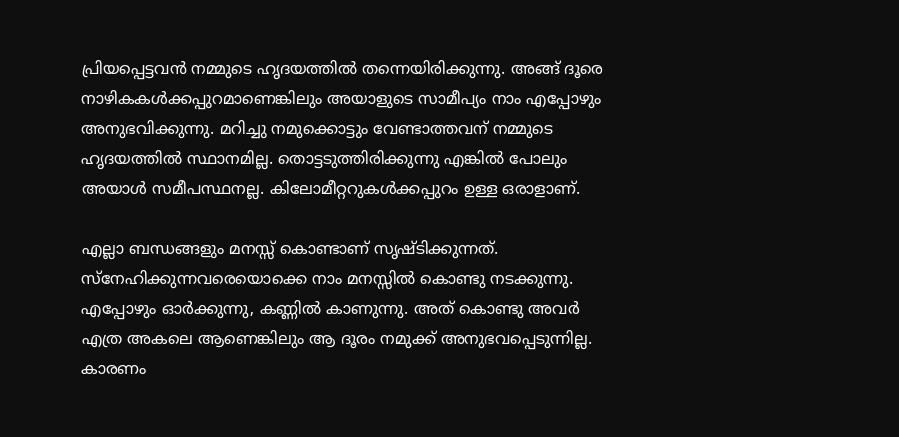പ്രിയപ്പെട്ടവന്‍ നമ്മുടെ ഹൃദയത്തില്‍ തന്നെയിരിക്കുന്നു. അങ്ങ് ദൂരെ നാഴികകള്‍ക്കപ്പുറമാണെങ്കിലും അയാളുടെ സാമീപ്യം നാം എപ്പോഴും അനുഭവിക്കുന്നു. മറിച്ചു നമുക്കൊട്ടും വേണ്ടാത്തവന് നമ്മുടെ ഹൃദയത്തില്‍ സ്ഥാനമില്ല. തൊട്ടടുത്തിരിക്കുന്നു എങ്കില്‍ പോലും അയാള്‍ സമീപസ്ഥനല്ല. കിലോമീറ്ററുകള്‍ക്കപ്പുറം ഉള്ള ഒരാളാണ്.

എല്ലാ ബന്ധങ്ങളും മനസ്സ് കൊണ്ടാണ് സൃഷ്ടിക്കുന്നത്. സ്നേഹിക്കുന്നവരെയൊക്കെ നാം മനസ്സില്‍ കൊണ്ടു നടക്കുന്നു. എപ്പോഴും ഓര്‍ക്കുന്നു, കണ്ണില്‍ കാണുന്നു. അത് കൊണ്ടു അവര്‍ എത്ര അകലെ ആണെങ്കിലും ആ ദൂരം നമുക്ക് അനുഭവപ്പെടുന്നില്ല. കാരണം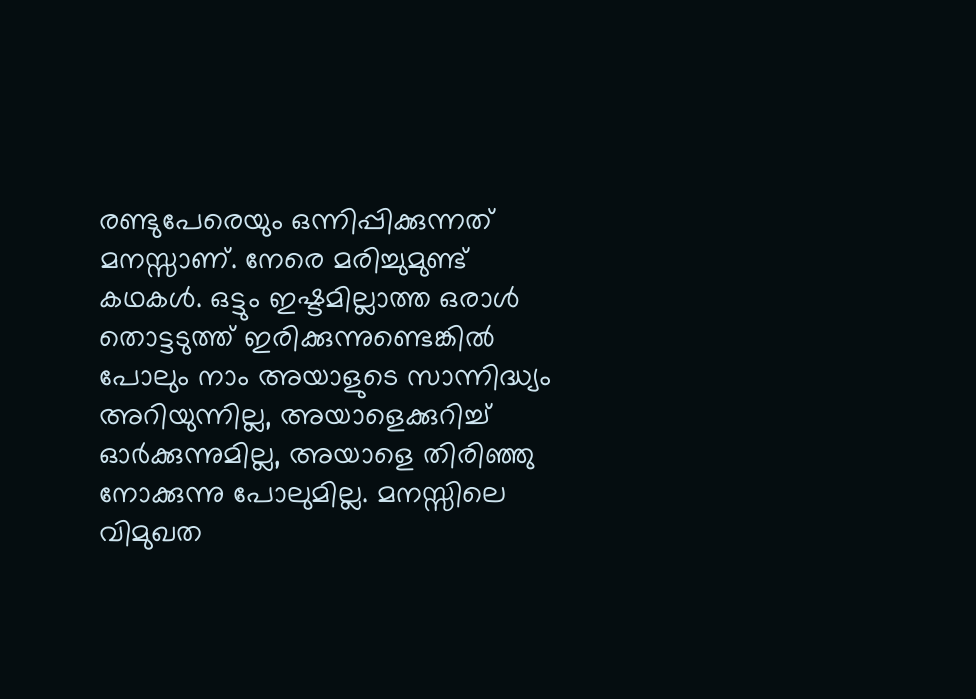രണ്ടുപേരെയും ഒന്നിപ്പിക്കുന്നത് മനസ്സാണ്. നേരെ മരിച്ചുമുണ്ട് കഥകള്‍. ഒട്ടും ഇഷ്ടമില്ലാത്ത ഒരാള്‍ തൊട്ടടുത്ത്‌ ഇരിക്കുന്നുണ്ടെങ്കില്‍ പോലും നാം അയാളുടെ സാന്നിദ്ധ്യം അറിയുന്നില്ല, അയാളെക്കുറിച്ച് ഓര്‍ക്കുന്നുമില്ല, അയാളെ തിരിഞ്ഞു നോക്കുന്നു പോലുമില്ല. മനസ്സിലെ വിമുഖത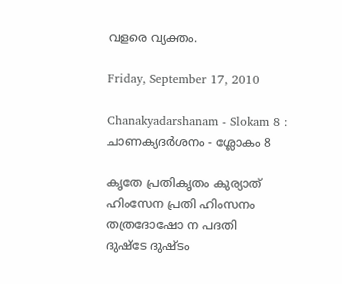വളരെ വ്യക്തം.

Friday, September 17, 2010

Chanakyadarshanam - Slokam 8 : ചാണക്യദര്‍ശനം - ശ്ലോകം 8

കൃതേ പ്രതികൃതം കുര്യാത്
ഹിംസേന പ്രതി ഹിംസനം
തത്രദോഷോ ന പദതി
ദുഷ്ടേ ദുഷ്ടം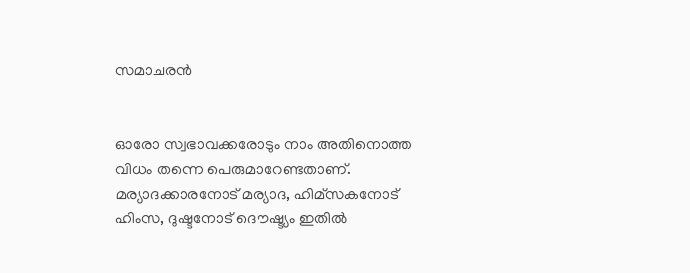സമാചരന്‍


ഓരോ സ്വഭാവക്കരോടും നാം അതിനൊത്ത വിധം തന്നെ പെരുമാറേണ്ടതാണ്. മര്യാദക്കാരനോട് മര്യാദ, ഹിമ്സകനോട് ഹിംസ, ദുഷ്ടനോട് ദൌഷ്ട്യം ഇതില്‍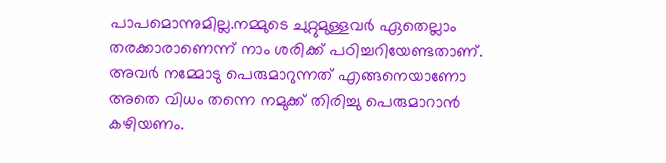പാപമൊന്നുമില്ല.നമ്മുടെ ചുറ്റുമുള്ളവര്‍ ഏതെല്ലാം തരക്കാരാണെന്ന് നാം ശരിക്ക് പഠിച്ചറിയേണ്ടതാണ്. അവര്‍ നമ്മോടു പെരുമാറുന്നത് എങ്ങനെയാണോ അതെ വിധം തന്നെ നമുക്ക് തിരിച്ചു പെരുമാറാന്‍ കഴിയണം.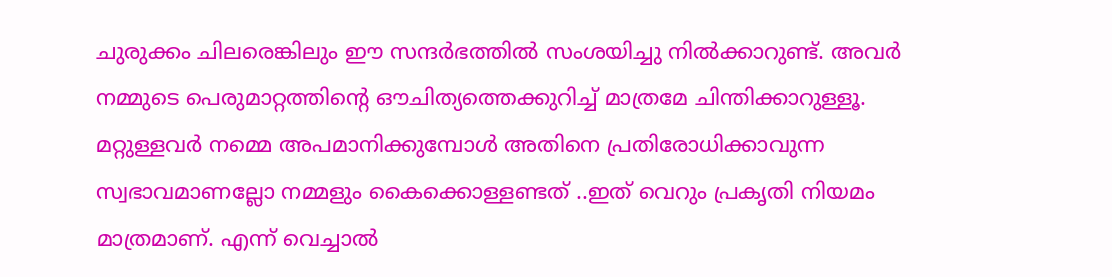ചുരുക്കം ചിലരെങ്കിലും ഈ സന്ദര്‍ഭത്തില്‍ സംശയിച്ചു നില്‍ക്കാറുണ്ട്. അവര്‍ നമ്മുടെ പെരുമാറ്റത്തിന്റെ ഔചിത്യത്തെക്കുറിച്ച് മാത്രമേ ചിന്തിക്കാറുള്ളൂ. മറ്റുള്ളവര്‍ നമ്മെ അപമാനിക്കുമ്പോള്‍ അതിനെ പ്രതിരോധിക്കാവുന്ന സ്വഭാവമാണല്ലോ നമ്മളും കൈക്കൊള്ളണ്ടത് ..ഇത് വെറും പ്രകൃതി നിയമം മാത്രമാണ്. എന്ന് വെച്ചാല്‍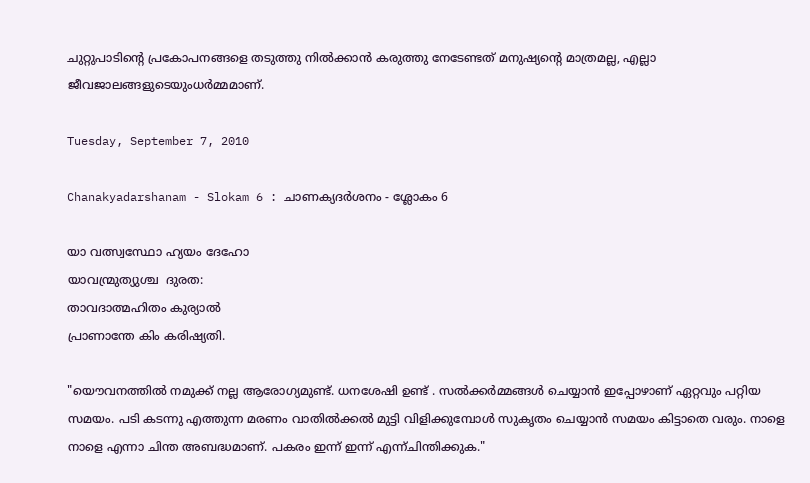ചുറ്റുപാടിന്റെ പ്രകോപനങ്ങളെ തടുത്തു നില്‍ക്കാന്‍ കരുത്തു നേടേണ്ടത് മനുഷ്യന്റെ മാത്രമല്ല, എല്ലാ ജീവജാലങ്ങളുടെയുംധര്‍മ്മമാണ്.

Tuesday, September 7, 2010

Chanakyadarshanam - Slokam 6 : ചാണക്യദര്‍ശനം - ശ്ലോകം 6

യാ വത്സ്വസ്ഥോ ഹ്യയം ദേഹോ
യാവന്മ്രുത്യുശ്ച  ദുരത:
താവദാത്മഹിതം കുര്യാല്‍
പ്രാണാന്തേ കിം കരിഷ്യതി.

"യൌവനത്തില്‍ നമുക്ക് നല്ല ആരോഗ്യമുണ്ട്. ധനശേഷി ഉണ്ട് . സല്‍ക്കര്‍മ്മങ്ങള്‍ ചെയ്യാന്‍ ഇപ്പോഴാണ് ഏറ്റവും പറ്റിയ സമയം. പടി കടന്നു എത്തുന്ന മരണം വാതില്‍ക്കല്‍ മുട്ടി വിളിക്കുമ്പോള്‍ സുകൃതം ചെയ്യാന്‍ സമയം കിട്ടാതെ വരും. നാളെ നാളെ എന്നാ ചിന്ത അബദ്ധമാണ്. പകരം ഇന്ന് ഇന്ന് എന്ന്ചിന്തിക്കുക."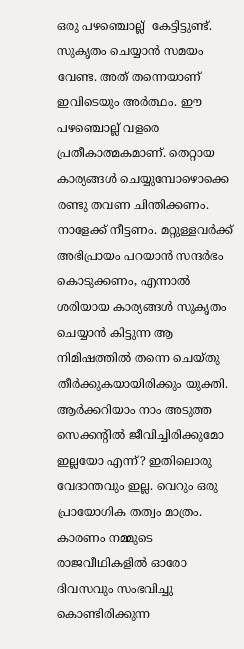ഒരു പഴഞ്ചൊല്ല്  കേട്ടിട്ടുണ്ട്. സുകൃതം ചെയ്യാന്‍ സമയം വേണ്ട. അത് തന്നെയാണ് ഇവിടെയും അര്‍ത്ഥം. ഈ പഴഞ്ചൊല്ല് വളരെ പ്രതീകാത്മകമാണ്. തെറ്റായ കാര്യങ്ങള്‍ ചെയ്യുമ്പോഴൊക്കെ രണ്ടു തവണ ചിന്തിക്കണം. നാളേക്ക് നീട്ടണം. മറ്റുള്ളവര്‍ക്ക് അഭിപ്രായം പറയാന്‍ സന്ദര്‍ഭം കൊടുക്കണം, എന്നാല്‍ ശരിയായ കാര്യങ്ങള്‍ സുകൃതം ചെയ്യാന്‍ കിട്ടുന്ന ആ നിമിഷത്തില്‍ തന്നെ ചെയ്തു തീര്‍ക്കുകയായിരിക്കും യുക്തി. ആര്‍ക്കറിയാം നാം അടുത്ത സെക്കന്റില്‍ ജീവിച്ചിരിക്കുമോ ഇല്ലയോ എന്ന്? ഇതിലൊരു വേദാന്തവും ഇല്ല. വെറും ഒരു പ്രായോഗിക തത്വം മാത്രം. കാരണം നമ്മുടെ രാജവീഥികളില്‍ ഓരോ ദിവസവും സംഭവിച്ചു കൊണ്ടിരിക്കുന്ന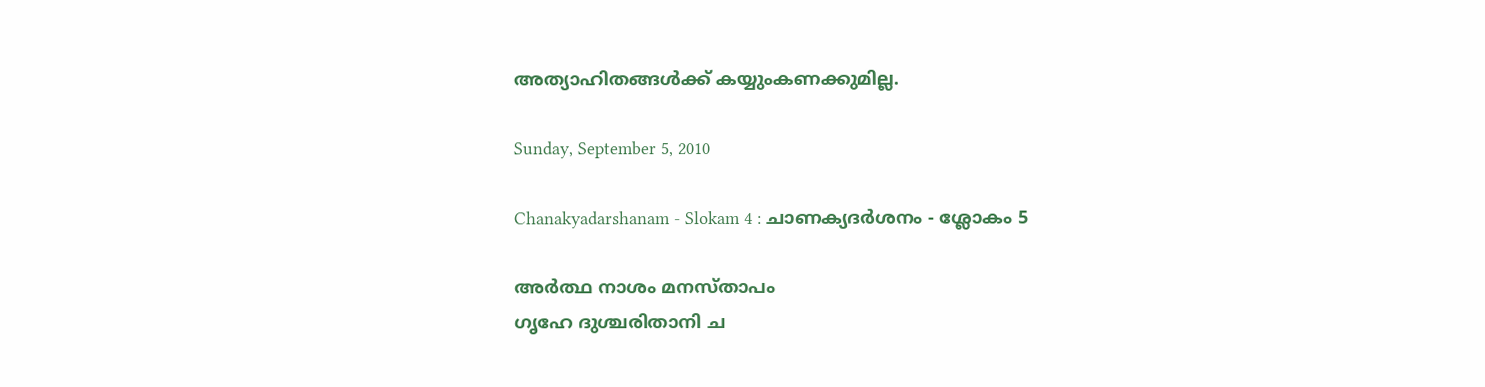അത്യാഹിതങ്ങള്‍ക്ക് കയ്യുംകണക്കുമില്ല.

Sunday, September 5, 2010

Chanakyadarshanam - Slokam 4 : ചാണക്യദര്‍ശനം - ശ്ലോകം 5

അര്‍ത്ഥ നാശം മനസ്താപം
ഗൃഹേ ദുശ്ചരിതാനി ച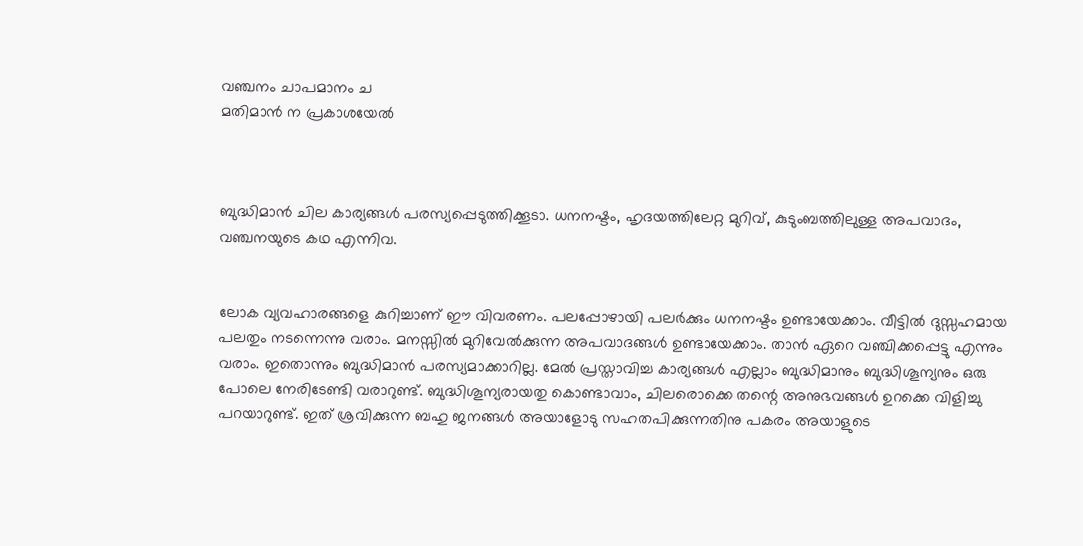വഞ്ചനം ചാപമാനം ച
മതിമാന്‍ ന പ്രകാശയേല്‍



ബുദ്ധിമാന്‍ ചില കാര്യങ്ങള്‍ പരസ്യപ്പെടുത്തിക്കൂടാ. ധനനഷ്ടം, ഹൃദയത്തിലേറ്റ മുറിവ്, കുടുംബത്തിലുള്ള അപവാദം, വഞ്ചനയുടെ കഥ എന്നിവ.


ലോക വ്യവഹാരങ്ങളെ കുറിച്ചാണ് ഈ വിവരണം. പലപ്പോഴായി പലര്‍ക്കും ധനനഷ്ടം ഉണ്ടായേക്കാം. വീട്ടില്‍ ദുസ്സഹമായ പലതും നടന്നെന്നു വരാം. മനസ്സില്‍ മുറിവേല്‍ക്കുന്ന അപവാദങ്ങള്‍ ഉണ്ടായേക്കാം. താന്‍ ഏറെ വഞ്ചിക്കപ്പെട്ടു എന്നും വരാം. ഇതൊന്നും ബുദ്ധിമാന്‍ പരസ്യമാക്കാറില്ല. മേല്‍ പ്രസ്താവിച്ച കാര്യങ്ങള്‍ എല്ലാം ബുദ്ധിമാനും ബുദ്ധിശൂന്യനും ഒരു പോലെ നേരിടേണ്ടി വരാറുണ്ട്. ബുദ്ധിശൂന്യരായതു കൊണ്ടാവാം, ചിലരൊക്കെ തന്റെ അനുഭവങ്ങള്‍ ഉറക്കെ വിളിച്ചു പറയാറുണ്ട്‌. ഇത് ശ്രവിക്കുന്ന ബഹു ജനങ്ങള്‍ അയാളോടു സഹതപിക്കുന്നതിനു പകരം അയാളുടെ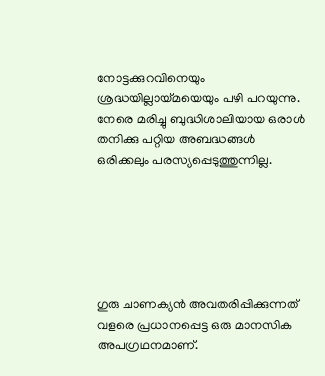നോട്ടക്കുറവിനെയും ശ്രദ്ധയില്ലായ്മയെയും പഴി പറയുന്നു. നേരെ മരിച്ചു ബുദ്ധിശാലിയായ ഒരാള്‍ തനിക്കു പറ്റിയ അബദ്ധങ്ങള്‍ ഒരിക്കലും പരസ്യപ്പെടുത്തുന്നില്ല.






ഗുരു ചാണക്യന്‍ അവതരിപ്പിക്കുന്നത്‌ വളരെ പ്രധാനപ്പെട്ട ഒരു മാനസിക അപഗ്രഥനമാണ്.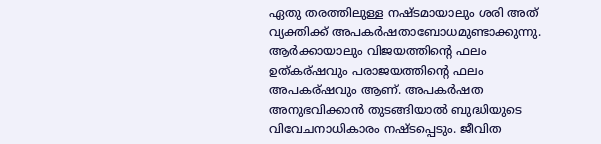ഏതു തരത്തിലുള്ള നഷ്ടമായാലും ശരി അത് വ്യക്തിക്ക് അപകര്‍ഷതാബോധമുണ്ടാക്കുന്നു. ആര്‍ക്കായാലും വിജയത്തിന്റെ ഫലം ഉത്കര്ഷവും പരാജയത്തിന്റെ ഫലം അപകര്ഷവും ആണ്. അപകര്‍ഷത അനുഭവിക്കാന്‍ തുടങ്ങിയാല്‍ ബുദ്ധിയുടെ വിവേചനാധികാരം നഷ്ടപ്പെടും. ജീവിത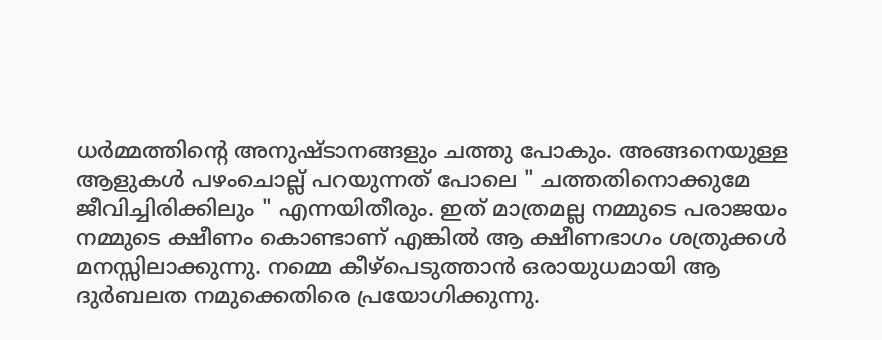ധര്‍മ്മത്തിന്റെ അനുഷ്ടാനങ്ങളും ചത്തു പോകും. അങ്ങനെയുള്ള ആളുകള്‍ പഴംചൊല്ല് പറയുന്നത് പോലെ " ചത്തതിനൊക്കുമേ ജീവിച്ചിരിക്കിലും " എന്നയിതീരും. ഇത് മാത്രമല്ല നമ്മുടെ പരാജയം നമ്മുടെ ക്ഷീണം കൊണ്ടാണ് എങ്കില്‍ ആ ക്ഷീണഭാഗം ശത്രുക്കള്‍ മനസ്സിലാക്കുന്നു. നമ്മെ കീഴ്പെടുത്താന്‍ ഒരായുധമായി ആ ദുര്‍ബലത നമുക്കെതിരെ പ്രയോഗിക്കുന്നു.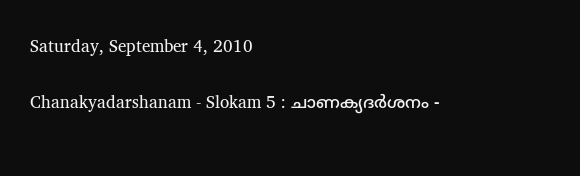Saturday, September 4, 2010

Chanakyadarshanam - Slokam 5 : ചാണക്യദര്‍ശനം -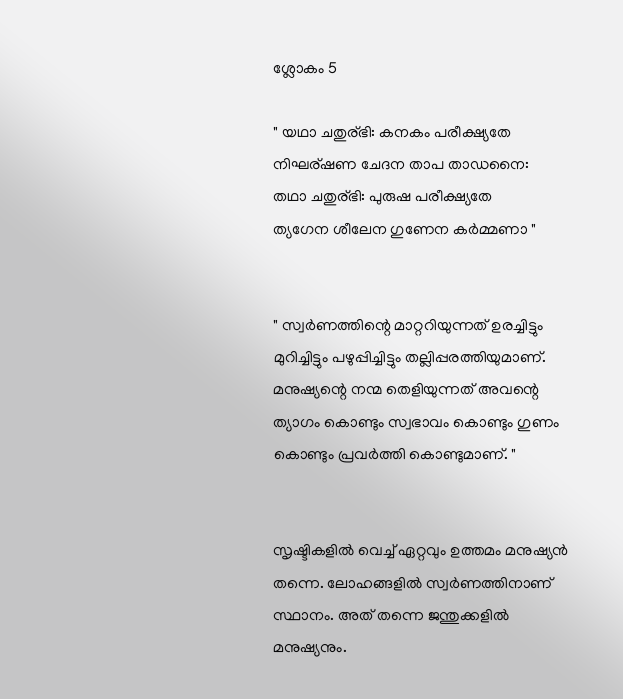ശ്ലോകം 5

" യഥാ ചതുര്ഭി: കനകം പരീക്ഷ്യതേ
നിഘര്ഷണ ചേദന താപ താഡനൈ:
തഥാ ചതുര്ഭി: പുരുഷ പരീക്ഷ്യതേ
ത്യഗേന ശീലേന ഗുണേന കര്‍മ്മണാ "


" സ്വര്‍ണത്തിന്റെ മാറ്ററിയുന്നത്‌ ഉരച്ചിട്ടും മുറിച്ചിട്ടും പഴുപ്പിച്ചിട്ടും തല്ലിപ്പരത്തിയുമാണ്. മനുഷ്യന്റെ നന്മ തെളിയുന്നത് അവന്റെ ത്യാഗം കൊണ്ടും സ്വഭാവം കൊണ്ടും ഗുണം കൊണ്ടും പ്രവര്‍ത്തി കൊണ്ടുമാണ്. "


സൃഷ്ടികളില്‍ വെച്ച് ഏറ്റവും ഉത്തമം മനുഷ്യന്‍ തന്നെ. ലോഹങ്ങളില്‍ സ്വര്‍ണത്തിനാണ് സ്ഥാനം. അത് തന്നെ ജന്തുക്കളില്‍ മനുഷ്യനും.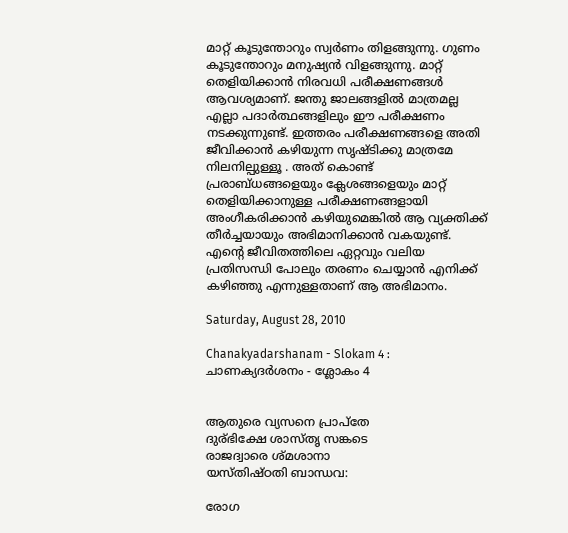മാറ്റ് കൂടുന്തോറും സ്വര്‍ണം തിളങ്ങുന്നു. ഗുണം കൂടുന്തോറും മനുഷ്യന്‍ വിളങ്ങുന്നു. മാറ്റ് തെളിയിക്കാന്‍ നിരവധി പരീക്ഷണങ്ങള്‍ ആവശ്യമാണ്‌. ജന്തു ജാലങ്ങളില്‍ മാത്രമല്ല എല്ലാ പദാര്‍ത്ഥങ്ങളിലും ഈ പരീക്ഷണം നടക്കുന്നുണ്ട്. ഇത്തരം പരീക്ഷണങ്ങളെ അതി ജീവിക്കാന്‍ കഴിയുന്ന സൃഷ്ടിക്കു മാത്രമേ നിലനില്പുള്ളൂ . അത് കൊണ്ട് പ്രരാബ്ധങ്ങളെയും ക്ലേശങ്ങളെയും മാറ്റ് തെളിയിക്കാനുള്ള പരീക്ഷണങ്ങളായി അംഗീകരിക്കാന്‍ കഴിയുമെങ്കില്‍ ആ വ്യക്തിക്ക് തീര്‍ച്ചയായും അഭിമാനിക്കാന്‍ വകയുണ്ട്. എന്റെ ജീവിതത്തിലെ ഏറ്റവും വലിയ പ്രതിസന്ധി പോലും തരണം ചെയ്യാന്‍ എനിക്ക് കഴിഞ്ഞു എന്നുള്ളതാണ് ആ അഭിമാനം.

Saturday, August 28, 2010

Chanakyadarshanam - Slokam 4 : ചാണക്യദര്‍ശനം - ശ്ലോകം 4


ആതുരെ വ്യസനെ പ്രാപ്തേ
ദുര്ഭിക്ഷേ ശാസ്തൃ സങ്കടെ
രാജദ്വാരെ ശ്മശാനാ
യസ്തിഷ്ഠതി ബാന്ധവ:

രോഗ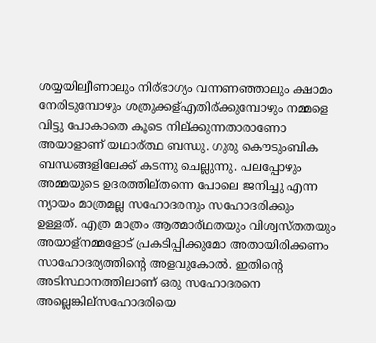ശയ്യയില്വീണാലും നിര്ഭാഗ്യം വന്നണഞ്ഞാലും ക്ഷാമം നേരിടുമ്പോഴും ശത്രുക്കള്എതിര്ക്കുമ്പോഴും നമ്മളെ വിട്ടു പോകാതെ കൂടെ നില്ക്കുന്നതാരാണോ അയാളാണ് യഥാര്ത്ഥ ബന്ധു. ഗുരു കൌടുംബിക ബന്ധങ്ങളിലേക്ക് കടന്നു ചെല്ലുന്നു. പലപ്പോഴും അമ്മയുടെ ഉദരത്തില്തന്നെ പോലെ ജനിച്ചു എന്ന ന്യായം മാത്രമല്ല സഹോദരനും സഹോദരിക്കും ഉള്ളത്. എത്ര മാത്രം ആത്മാര്ഥതയും വിശ്വസ്തതയും അയാള്നമ്മളോട് പ്രകടിപ്പിക്കുമോ അതായിരിക്കണം സാഹോദര്യത്തിന്റെ അളവുകോല്‍. ഇതിന്റെ അടിസ്ഥാനത്തിലാണ് ഒരു സഹോദരനെ അല്ലെങ്കില്സഹോദരിയെ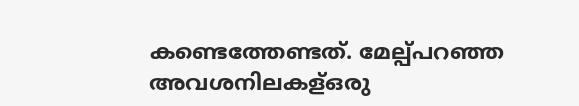കണ്ടെത്തേണ്ടത്‌. മേല്പ്പറഞ്ഞ അവശനിലകള്ഒരു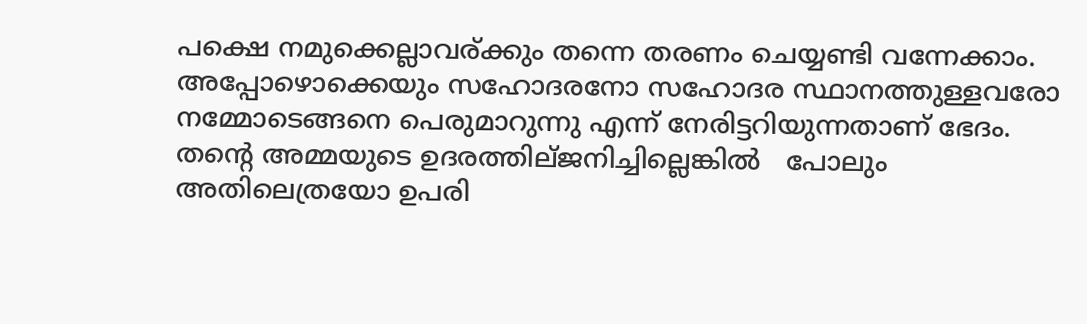പക്ഷെ നമുക്കെല്ലാവര്ക്കും തന്നെ തരണം ചെയ്യണ്ടി വന്നേക്കാം. അപ്പോഴൊക്കെയും സഹോദരനോ സഹോദര സ്ഥാനത്തുള്ളവരോ നമ്മോടെങ്ങനെ പെരുമാറുന്നു എന്ന് നേരിട്ടറിയുന്നതാണ് ഭേദം. തന്റെ അമ്മയുടെ ഉദരത്തില്ജനിച്ചില്ലെങ്കില്‍   പോലും അതിലെത്രയോ ഉപരി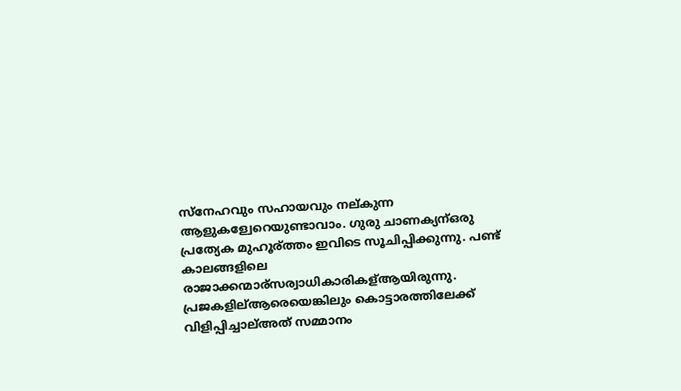സ്നേഹവും സഹായവും നല്കുന്ന ആളുകള്വേറെയുണ്ടാവാം. ഗുരു ചാണക്യന്ഒരു പ്രത്യേക മുഹൂര്ത്തം ഇവിടെ സൂചിപ്പിക്കുന്നു. പണ്ട് കാലങ്ങളിലെ രാജാക്കന്മാര്സര്വാധികാരികള്ആയിരുന്നു. പ്രജകളില്ആരെയെങ്കിലും കൊട്ടാരത്തിലേക്ക് വിളിപ്പിച്ചാല്അത് സമ്മാനം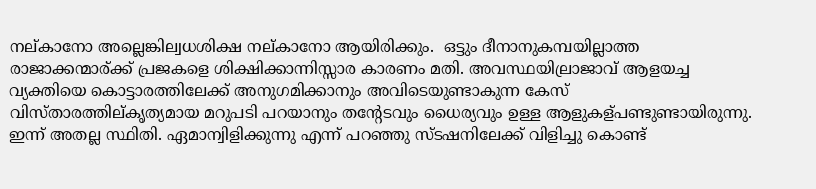നല്കാനോ അല്ലെങ്കില്വധശിക്ഷ നല്കാനോ ആയിരിക്കും.  ഒട്ടും ദീനാനുകമ്പയില്ലാത്ത രാജാക്കന്മാര്ക്ക് പ്രജകളെ ശിക്ഷിക്കാന്നിസ്സാര കാരണം മതി. അവസ്ഥയില്രാജാവ് ആളയച്ച വ്യക്തിയെ കൊട്ടാരത്തിലേക്ക് അനുഗമിക്കാനും അവിടെയുണ്ടാകുന്ന കേസ് വിസ്താരത്തില്കൃത്യമായ മറുപടി പറയാനും തന്റേടവും ധൈര്യവും ഉള്ള ആളുകള്പണ്ടുണ്ടായിരുന്നു. ഇന്ന് അതല്ല സ്ഥിതി. ഏമാന്വിളിക്കുന്നു എന്ന് പറഞ്ഞു സ്ടഷനിലേക്ക് വിളിച്ചു കൊണ്ട്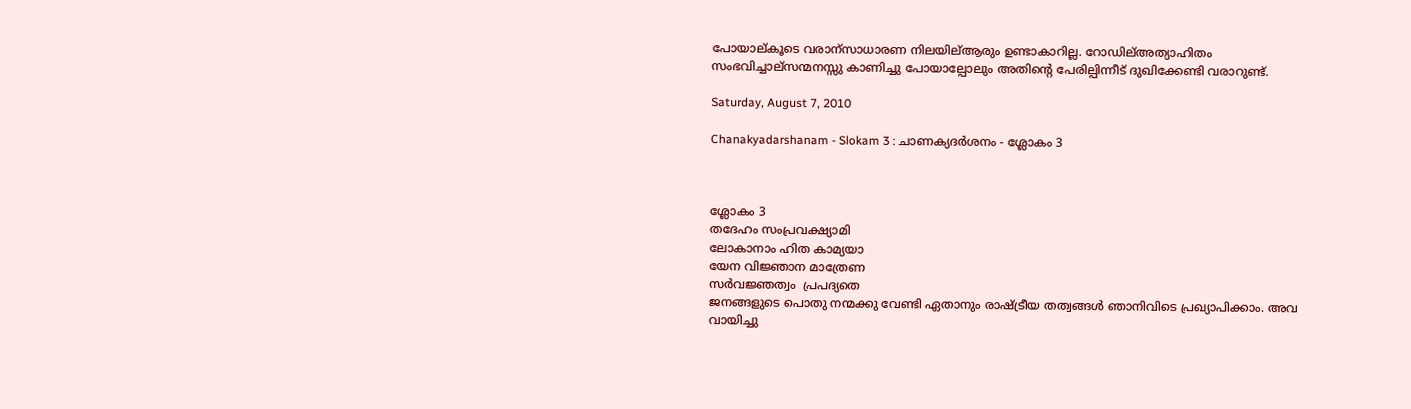പോയാല്കൂടെ വരാന്സാധാരണ നിലയില്ആരും ഉണ്ടാകാറില്ല. റോഡില്അത്യാഹിതം സംഭവിച്ചാല്സന്മനസ്സു കാണിച്ചു പോയാല്പോലും അതിന്റെ പേരില്പിന്നീട് ദുഖിക്കേണ്ടി വരാറുണ്ട്.

Saturday, August 7, 2010

Chanakyadarshanam - Slokam 3 : ചാണക്യദര്‍ശനം - ശ്ലോകം 3



ശ്ലോകം 3
തദേഹം സംപ്രവക്ഷ്യാമി
ലോകാനാം ഹിത കാമ്യയാ
യേന വിജ്ഞാന മാത്രേണ
സര്‍വജ്ഞത്വം  പ്രപദ്യതെ
ജനങ്ങളുടെ പൊതു നന്മക്കു വേണ്ടി ഏതാനും രാഷ്ട്രീയ തത്വങ്ങള്‍ ഞാനിവിടെ പ്രഖ്യാപിക്കാം. അവ വായിച്ചു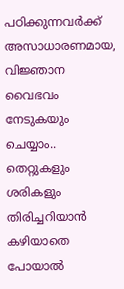പഠിക്കുന്നവര്‍ക്ക് അസാധാരണമായ, വിജ്ഞാന വൈഭവം നേടുകയും ചെയ്യാം..
തെറ്റുകളും ശരികളും തിരിച്ചറിയാന്‍ കഴിയാതെ പോയാല്‍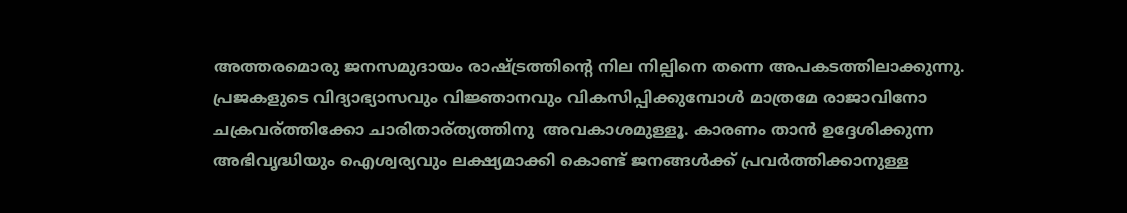അത്തരമൊരു ജനസമുദായം രാഷ്ട്രത്തിന്റെ നില നില്പിനെ തന്നെ അപകടത്തിലാക്കുന്നു. പ്രജകളുടെ വിദ്യാഭ്യാസവും വിജ്ഞാനവും വികസിപ്പിക്കുമ്പോള്‍ മാത്രമേ രാജാവിനോ ചക്രവര്ത്തിക്കോ ചാരിതാര്ത്യത്തിനു  അവകാശമുള്ളൂ. കാരണം താന്‍ ഉദ്ദേശിക്കുന്ന അഭിവൃദ്ധിയും ഐശ്വര്യവും ലക്ഷ്യമാക്കി കൊണ്ട് ജനങ്ങള്‍ക്ക്‌ പ്രവര്‍ത്തിക്കാനുള്ള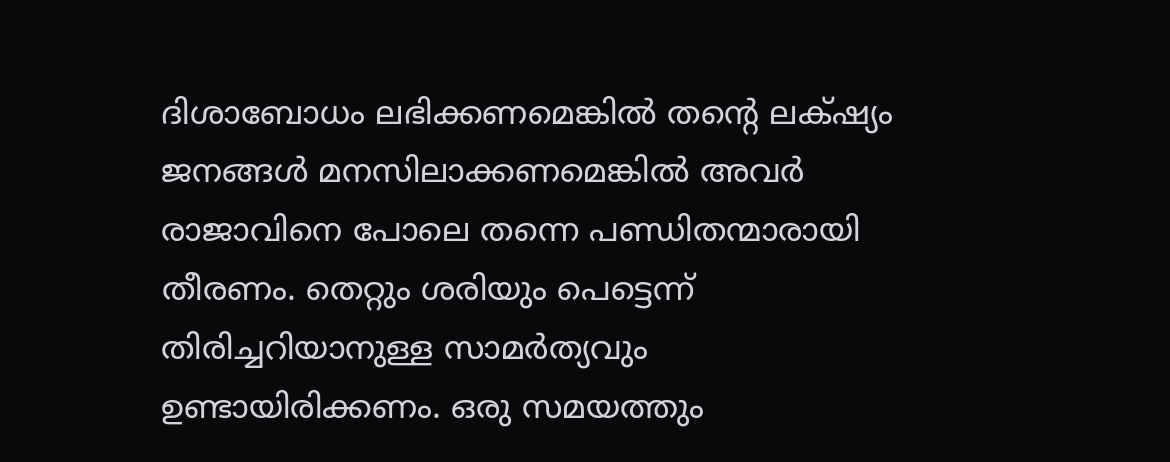ദിശാബോധം ലഭിക്കണമെങ്കില്‍ തന്റെ ലക്‌ഷ്യം ജനങ്ങള്‍ മനസിലാക്കണമെങ്കില്‍ അവര്‍ രാജാവിനെ പോലെ തന്നെ പണ്ഡിതന്മാരായി തീരണം. തെറ്റും ശരിയും പെട്ടെന്ന് തിരിച്ചറിയാനുള്ള സാമര്‍ത്യവും ഉണ്ടായിരിക്കണം. ഒരു സമയത്തും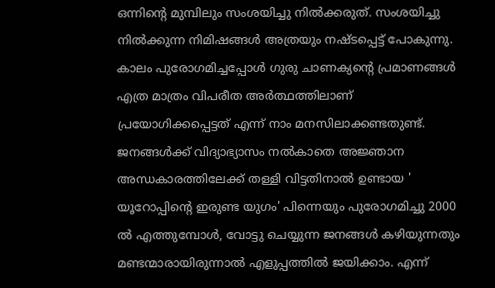ഒന്നിന്റെ മുമ്പിലും സംശയിച്ചു നില്‍ക്കരുത്. സംശയിച്ചു നില്‍ക്കുന്ന നിമിഷങ്ങള്‍ അത്രയും നഷ്ടപ്പെട്ട് പോകുന്നു.
കാലം പുരോഗമിച്ചപ്പോള്‍ ഗുരു ചാണക്യന്റെ പ്രമാണങ്ങള്‍ എത്ര മാത്രം വിപരീത അര്‍ത്ഥത്തിലാണ് പ്രയോഗിക്കപ്പെട്ടത് എന്ന് നാം മനസിലാക്കണ്ടതുണ്ട്. ജനങ്ങള്‍ക്ക് വിദ്യാഭ്യാസം നല്‍കാതെ അജ്ഞാന അന്ധകാരത്തിലേക്ക് തള്ളി വിട്ടതിനാല്‍ ഉണ്ടായ ' യൂറോപ്പിന്റെ ഇരുണ്ട യുഗം' പിന്നെയും പുരോഗമിച്ചു 2000 ല്‍ എത്തുമ്പോള്‍, വോട്ടു ചെയ്യുന്ന ജനങ്ങള്‍ കഴിയുന്നതും മണ്ടന്മാരായിരുന്നാല്‍ എളുപ്പത്തില്‍ ജയിക്കാം. എന്ന്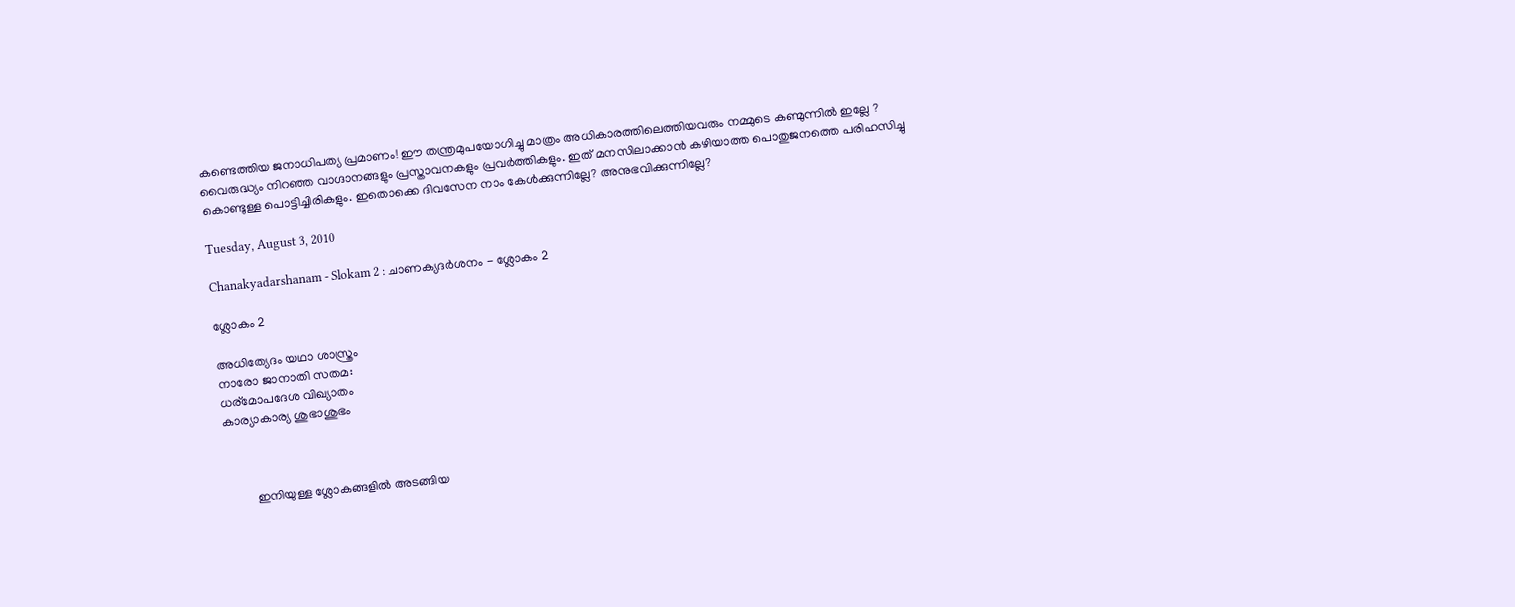കണ്ടെത്തിയ ജനാധിപത്യ പ്രമാണം! ഈ തന്ത്രമുപയോഗിച്ചു മാത്രം അധികാരത്തിലെത്തിയവരും നമ്മുടെ കണ്മുന്നില്‍ ഇല്ലേ ? വൈരുദ്ധ്യം നിറഞ്ഞ വാഗ്ദാനങ്ങളും പ്രസ്താവനകളും പ്രവര്‍ത്തികളും. ഇത് മനസിലാക്കാന്‍ കഴിയാത്ത പൊതുജനത്തെ പരിഹസിച്ചു കൊണ്ടുള്ള പൊട്ടിച്ചിരികളും. ഇതൊക്കെ ദിവസേന നാം കേള്‍ക്കുന്നില്ലേ? അനുഭവിക്കുന്നില്ലേ?

Tuesday, August 3, 2010

Chanakyadarshanam - Slokam 2 : ചാണക്യദര്‍ശനം - ശ്ലോകം 2

ശ്ലോകം 2

അധിത്യേദം യഥാ ശാസ്ത്രം
നാരോ ജാനാതി സതമ:
ധര്മോപദേശ വിഖ്യാതം
കാര്യാകാര്യ ശുഭാശുഭം



         ഇനിയുള്ള ശ്ലോകങ്ങളില്‍ അടങ്ങിയ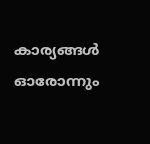കാര്യങ്ങള്‍ ഓരോന്നും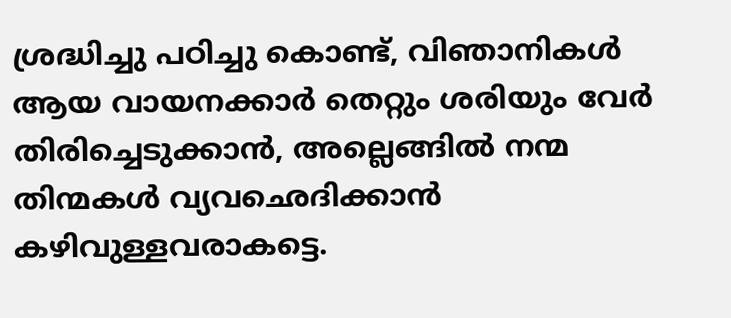ശ്രദ്ധിച്ചു പഠിച്ചു കൊണ്ട്, വിഞാനികള്‍ ആയ വായനക്കാര്‍ തെറ്റും ശരിയും വേര്‍ തിരിച്ചെടുക്കാന്‍, അല്ലെങ്ങില്‍ നന്മ തിന്മകള്‍ വ്യവഛെദിക്കാന്‍ കഴിവുള്ളവരാകട്ടെ.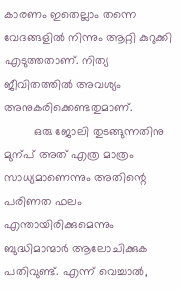കാരണം ഇതെല്ലാം തന്നെ വേദങ്ങളില്‍ നിന്നും ആറ്റി കുറുക്കി എടുത്തതാണ്. നിത്യ ജീവിതത്തില്‍ അവശ്യം അനുകരിക്കെണ്ടതുമാണ്.
         ഒരു ജോലി തുടങ്ങുന്നതിനു മുന്പ് അത് എത്ര മാത്രം സാധ്യമാണെന്നും അതിന്റെ പരിണത ഫലം എന്തായിരിക്കുമെന്നും ബുദ്ധിമാന്മാര്‍ ആലോചിക്കുക പതിവുണ്ട്. എന്ന് വെച്ചാല്‍,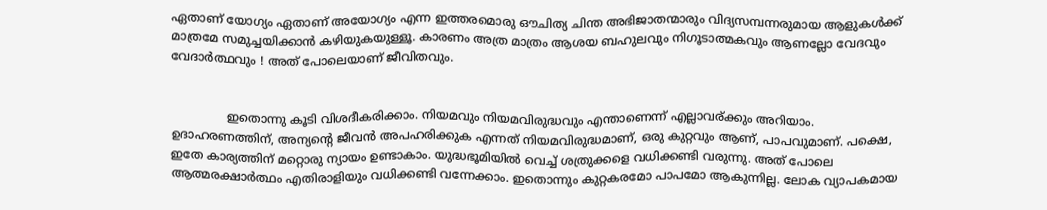ഏതാണ് യോഗ്യം ഏതാണ് അയോഗ്യം എന്ന ഇത്തരമൊരു ഔചിത്യ ചിന്ത അഭിജാതന്മാരും വിദ്യസമ്പന്നരുമായ ആളുകള്‍ക്ക് മാത്രമേ സമുച്ചയിക്കാന്‍ കഴിയുകയുള്ളൂ. കാരണം അത്ര മാത്രം ആശയ ബഹുലവും നിഗൂടാത്മകവും ആണല്ലോ വേദവും വേദാര്‍ത്ഥവും ! അത് പോലെയാണ്‌ ജീവിതവും.


               ഇതൊന്നു കൂടി വിശദീകരിക്കാം. നിയമവും നിയമവിരുദ്ധവും എന്താണെന്ന് എല്ലാവര്ക്കും അറിയാം. ഉദാഹരണത്തിന്, അന്യന്റെ ജീവന്‍ അപഹരിക്കുക എന്നത് നിയമവിരുദ്ധമാണ്, ഒരു കുറ്റവും ആണ്, പാപവുമാണ്. പക്ഷെ, ഇതേ കാര്യത്തിന് മറ്റൊരു ന്യായം ഉണ്ടാകാം. യുദ്ധഭൂമിയില്‍ വെച്ച് ശത്രുക്കളെ വധിക്കണ്ടി വരുന്നു. അത് പോലെ ആത്മരക്ഷാര്‍ത്ഥം എതിരാളിയും വധിക്കണ്ടി വന്നേക്കാം. ഇതൊന്നും കുറ്റകരമോ പാപമോ ആകുന്നില്ല. ലോക വ്യാപകമായ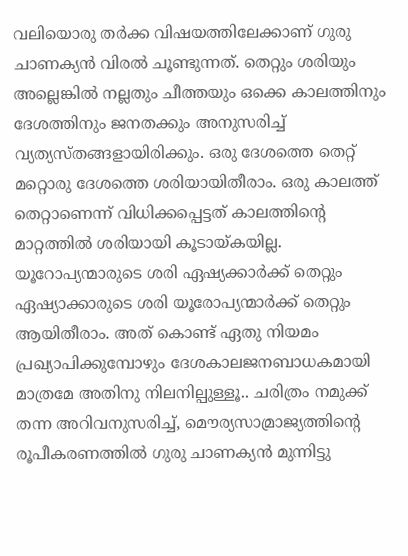വലിയൊരു തര്‍ക്ക വിഷയത്തിലേക്കാണ് ഗുരു ചാണക്യന്‍ വിരല്‍ ചൂണ്ടുന്നത്. തെറ്റും ശരിയും അല്ലെങ്കില്‍ നല്ലതും ചീത്തയും ഒക്കെ കാലത്തിനും ദേശത്തിനും ജനതക്കും അനുസരിച്ച് വ്യത്യസ്തങ്ങളായിരിക്കും. ഒരു ദേശത്തെ തെറ്റ് മറ്റൊരു ദേശത്തെ ശരിയായിതീരാം. ഒരു കാലത്ത് തെറ്റാണെന്ന് വിധിക്കപ്പെട്ടത് കാലത്തിന്റെ മാറ്റത്തില്‍ ശരിയായി കൂടായ്കയില്ല. യൂറോപ്യന്മാരുടെ ശരി ഏഷ്യക്കാര്‍ക്ക് തെറ്റും ഏഷ്യാക്കാരുടെ ശരി യൂരോപ്യന്മാര്‍ക്ക് തെറ്റും ആയിതീരാം. അത് കൊണ്ട് ഏതു നിയമം പ്രഖ്യാപിക്കുമ്പോഴും ദേശകാലജനബാധകമായി മാത്രമേ അതിനു നിലനില്പുള്ളൂ.. ചരിത്രം നമുക്ക് തന്ന അറിവനുസരിച്ച്, മൌര്യസാമ്രാജ്യത്തിന്റെ രൂപീകരണത്തില്‍ ഗുരു ചാണക്യന്‍ മുന്നിട്ടു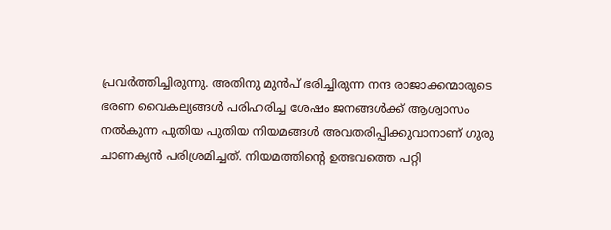പ്രവര്‍ത്തിച്ചിരുന്നു. അതിനു മുന്‍പ് ഭരിച്ചിരുന്ന നന്ദ രാജാക്കന്മാരുടെ ഭരണ വൈകല്യങ്ങള്‍ പരിഹരിച്ച ശേഷം ജനങ്ങള്‍ക്ക്‌ ആശ്വാസം നല്‍കുന്ന പുതിയ പുതിയ നിയമങ്ങള്‍ അവതരിപ്പിക്കുവാനാണ് ഗുരു ചാണക്യന്‍ പരിശ്രമിച്ചത്. നിയമത്തിന്റെ ഉത്ഭവത്തെ പറ്റി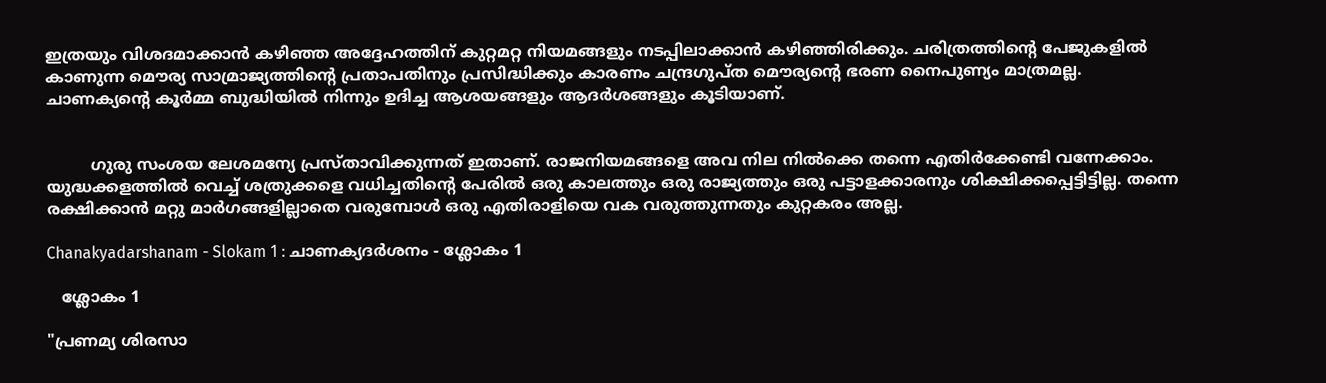ഇത്രയും വിശദമാക്കാന്‍ കഴിഞ്ഞ അദ്ദേഹത്തിന് കുറ്റമറ്റ നിയമങ്ങളും നടപ്പിലാക്കാന്‍ കഴിഞ്ഞിരിക്കും. ചരിത്രത്തിന്റെ പേജുകളില്‍ കാണുന്ന മൌര്യ സാമ്രാജ്യത്തിന്റെ പ്രതാപതിനും പ്രസിദ്ധിക്കും കാരണം ചന്ദ്രഗുപ്ത മൌര്യന്റെ ഭരണ നൈപുണ്യം മാത്രമല്ല. ചാണക്യന്റെ കൂര്‍മ്മ ബുദ്ധിയില്‍ നിന്നും ഉദിച്ച ആശയങ്ങളും ആദര്‍ശങ്ങളും കൂടിയാണ്.


         ഗുരു സംശയ ലേശമന്യേ പ്രസ്താവിക്കുന്നത് ഇതാണ്. രാജനിയമങ്ങളെ അവ നില നില്‍ക്കെ തന്നെ എതിര്‍ക്കേണ്ടി വന്നേക്കാം. യുദ്ധക്കളത്തില്‍ വെച്ച് ശത്രുക്കളെ വധിച്ചതിന്റെ പേരില്‍ ഒരു കാലത്തും ഒരു രാജ്യത്തും ഒരു പട്ടാളക്കാരനും ശിക്ഷിക്കപ്പെട്ടിട്ടില്ല. തന്നെ രക്ഷിക്കാന്‍ മറ്റു മാര്‍ഗങ്ങളില്ലാതെ വരുമ്പോള്‍ ഒരു എതിരാളിയെ വക വരുത്തുന്നതും കുറ്റകരം അല്ല.

Chanakyadarshanam - Slokam 1 : ചാണക്യദര്‍ശനം - ശ്ലോകം 1

   ശ്ലോകം 1

"പ്രണമ്യ ശിരസാ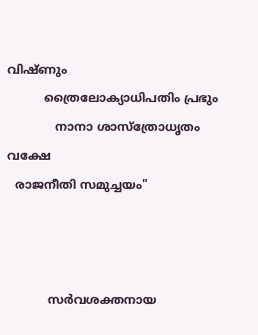വിഷ്ണും
          ത്രൈലോക്യാധിപതിം പ്രഭും
             നാനാ ശാസ്ത്രോധൃതം വക്ഷേ
  രാജനീതി സമുച്ചയം"



           സര്‍വശക്തനായ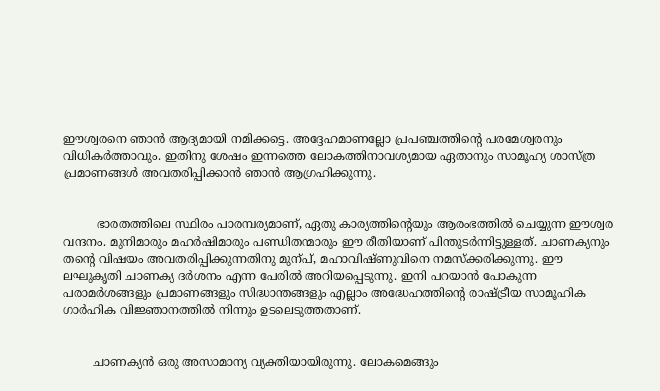ഈശ്വരനെ ഞാന്‍ ആദ്യമായി നമിക്കട്ടെ. അദ്ദേഹമാണല്ലോ പ്രപഞ്ചത്തിന്റെ പരമേശ്വരനും വിധികര്‍ത്താവും. ഇതിനു ശേഷം ഇന്നത്തെ ലോകത്തിനാവശ്യമായ ഏതാനും സാമൂഹ്യ ശാസ്ത്ര പ്രമാണങ്ങള്‍ അവതരിപ്പിക്കാന്‍ ഞാന്‍ ആഗ്രഹിക്കുന്നു.


         ഭാരതത്തിലെ സ്ഥിരം പാരമ്പര്യമാണ്, ഏതു കാര്യത്തിന്റെയും ആരംഭത്തില്‍ ചെയ്യുന്ന ഈശ്വര വന്ദനം. മുനിമാരും മഹര്‍ഷിമാരും പണ്ഡിതന്മാരും ഈ രീതിയാണ് പിന്തുടര്‍ന്നിട്ടുള്ളത്. ചാണക്യനും തന്റെ വിഷയം അവതരിപ്പിക്കുന്നതിനു മുന്പ്, മഹാവിഷ്ണുവിനെ നമസ്ക്കരിക്കുന്നു. ഈ ലഘുകൃതി ചാണക്യ ദര്‍ശനം എന്ന പേരില്‍ അറിയപ്പെടുന്നു. ഇനി പറയാന്‍ പോകുന്ന പരാമര്‍ശങ്ങളും പ്രമാണങ്ങളും സിദ്ധാന്തങ്ങളും എല്ലാം അദ്ധേഹത്തിന്റെ രാഷ്ട്രീയ സാമൂഹിക ഗാര്‍ഹിക വിജ്ഞാനത്തില്‍ നിന്നും ഉടലെടുത്തതാണ്.


        ചാണക്യന്‍ ഒരു അസാമാന്യ വ്യക്തിയായിരുന്നു. ലോകമെങ്ങും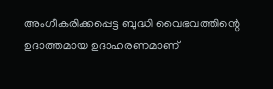അംഗീകരിക്കപ്പെട്ട ബുദ്ധി വൈഭവത്തിന്റെ ഉദാത്തമായ ഉദാഹരണമാണ്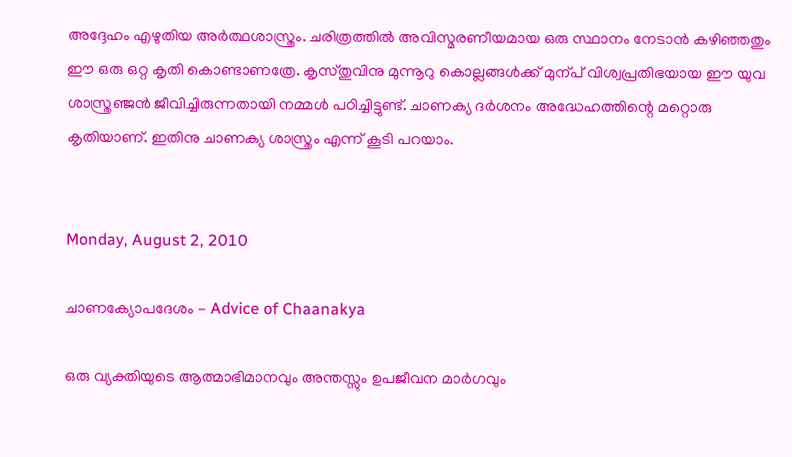അദ്ദേഹം എഴുതിയ അര്‍ത്ഥശാസ്ത്രം. ചരിത്രത്തില്‍ അവിസ്മരണീയമായ ഒരു സ്ഥാനം നേടാന്‍ കഴിഞ്ഞതും ഈ ഒരു ഒറ്റ കൃതി കൊണ്ടാണത്രേ. കൃസ്തുവിനു മുന്നൂറു കൊല്ലങ്ങള്‍ക്ക് മുന്പ് വിശ്വപ്രതിഭയായ ഈ യുവ ശാസ്ത്രഞ്ജന്‍ ജീവിച്ചിരുന്നതായി നമ്മള്‍ പഠിച്ചിട്ടുണ്ട്. ചാണക്യ ദര്‍ശനം അദ്ധേഹത്തിന്റെ മറ്റൊരു കൃതിയാണ്. ഇതിനു ചാണക്യ ശാസ്ത്രം എന്ന് കൂടി പറയാം.


Monday, August 2, 2010

ചാണക്യോപദേശം - Advice of Chaanakya

ഒരു വ്യക്തിയുടെ ആത്മാഭിമാനവും അന്തസ്സും ഉപജീവന മാര്‍ഗവും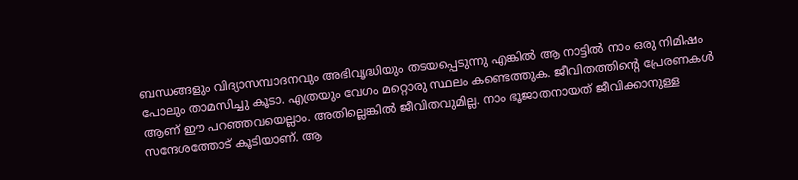ബന്ധങ്ങളും വിദ്യാസമ്പാദനവും അഭിവൃദ്ധിയും തടയപ്പെടുന്നു എങ്കില്‍ ആ നാട്ടില്‍ നാം ഒരു നിമിഷം പോലും താമസിച്ചു കൂടാ. എത്രയും വേഗം മറ്റൊരു സ്ഥലം കണ്ടെത്തുക. ജീവിതത്തിന്റെ പ്രേരണകള്‍ ആണ് ഈ പറഞ്ഞവയെല്ലാം. അതില്ലെങ്കില്‍ ജീവിതവുമില്ല. നാം ഭൂജാതനായത് ജീവിക്കാനുള്ള സന്ദേശത്തോട് കൂടിയാണ്. ആ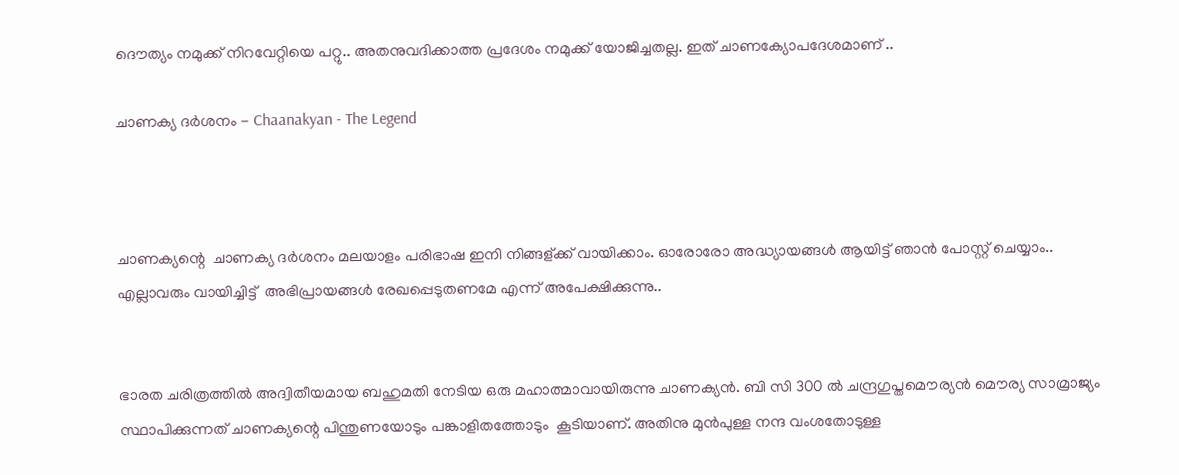ദൌത്യം നമുക്ക് നിറവേറ്റിയെ പറ്റു.. അതനുവദിക്കാത്ത പ്രദേശം നമുക്ക് യോജിച്ചതല്ല. ഇത് ചാണക്യോപദേശമാണ്‌ ..

ചാണക്യ ദര്‍ശനം - Chaanakyan - The Legend



ചാണക്യന്റെ  ചാണക്യ ദര്‍ശനം മലയാളം പരിഭാഷ ഇനി നിങ്ങള്ക്ക് വായിക്കാം. ഓരോരോ അദ്ധ്യായങ്ങള്‍ ആയിട്ട് ഞാന്‍ പോസ്റ്റ്‌ ചെയ്യാം.. എല്ലാവരും വായിച്ചിട്ട്  അഭിപ്രായങ്ങള്‍ രേഖപ്പെടുതണമേ എന്ന് അപേക്ഷിക്കുന്നു..


ഭാരത ചരിത്രത്തില്‍ അദ്വിതീയമായ ബഹുമതി നേടിയ ഒരു മഹാത്മാവായിരുന്നു ചാണക്യന്‍. ബി സി 300 ല്‍ ചന്ദ്രഗുപ്തമൌര്യന്‍ ‍മൌര്യ സാമ്രാജ്യം സ്ഥാപിക്കുന്നത് ചാണക്യന്റെ പിന്തുണയോടും പങ്കാളിതത്തോടും  കൂടിയാണ്. അതിനു മുന്‍പുള്ള നന്ദ വംശതോടുള്ള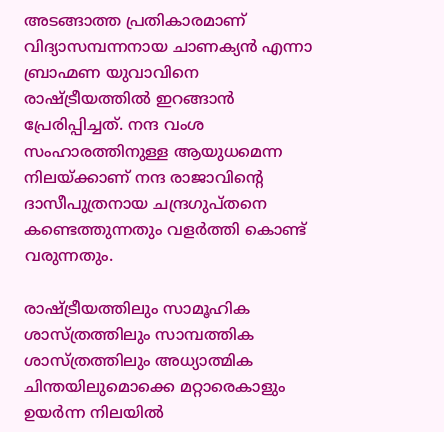അടങ്ങാത്ത പ്രതികാരമാണ് വിദ്യാസമ്പന്നനായ ചാണക്യന്‍ എന്നാ ബ്രാഹ്മണ യുവാവിനെ രാഷ്ട്രീയത്തില്‍ ഇറങ്ങാന്‍ പ്രേരിപ്പിച്ചത്. നന്ദ വംശ സംഹാരത്തിനുള്ള ആയുധമെന്ന നിലയ്ക്കാണ് നന്ദ രാജാവിന്റെ ദാസീപുത്രനായ ചന്ദ്രഗുപ്തനെ കണ്ടെത്തുന്നതും വളര്‍ത്തി കൊണ്ട് വരുന്നതും.

രാഷ്ട്രീയത്തിലും സാമൂഹിക ശാസ്ത്രത്തിലും സാമ്പത്തിക ശാസ്ത്രത്തിലും അധ്യാത്മിക ചിന്തയിലുമൊക്കെ മറ്റാരെകാളും ഉയര്‍ന്ന നിലയില്‍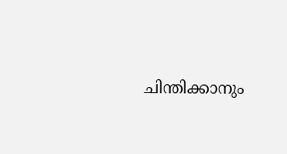ചിന്തിക്കാനും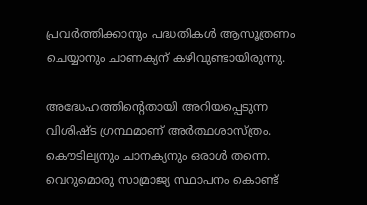പ്രവര്‍ത്തിക്കാനും പദ്ധതികള്‍ ആസൂത്രണം ചെയ്യാനും ചാണക്യന് കഴിവുണ്ടായിരുന്നു.

അദ്ധേഹത്തിന്റെതായി അറിയപ്പെടുന്ന വിശിഷ്ട ഗ്രന്ഥമാണ് അര്‍ത്ഥശാസ്ത്രം. കൌടില്യനും ചാനക്യനും ഒരാള്‍ തന്നെ. വെറുമൊരു സാമ്രാജ്യ സ്ഥാപനം കൊണ്ട്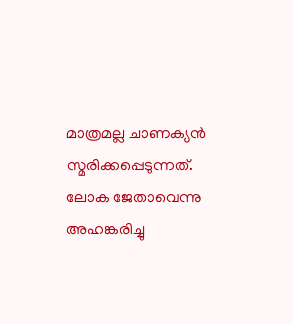മാത്രമല്ല ചാണക്യന്‍ സ്മരിക്കപ്പെടുന്നത്. ലോക ജേതാവെന്നു അഹങ്കരിച്ചു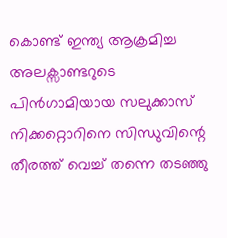കൊണ്ട് ഇന്ത്യ ആക്രമിച്ച അലക്സാണ്ടറുടെ  പിന്‍ഗാമിയായ സലുക്കാസ് നിക്കറ്റൊറിനെ സിന്ധുവിന്റെ തീരത്ത് വെച്ച് തന്നെ തടഞ്ഞു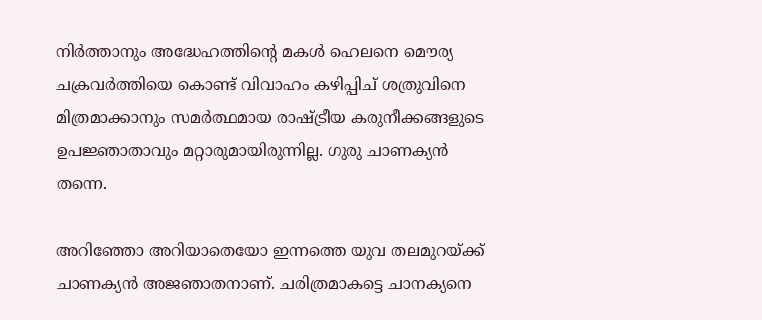നിര്‍ത്താനും അദ്ധേഹത്തിന്റെ മകള്‍ ഹെലനെ മൌര്യ ചക്രവര്‍ത്തിയെ കൊണ്ട് വിവാഹം കഴിപ്പിച് ശത്രുവിനെ മിത്രമാക്കാനും സമര്‍ത്ഥമായ രാഷ്ട്രീയ കരുനീക്കങ്ങളുടെ ഉപജ്ഞാതാവും മറ്റാരുമായിരുന്നില്ല. ഗുരു ചാണക്യന്‍ തന്നെ.

അറിഞ്ഞോ അറിയാതെയോ ഇന്നത്തെ യുവ തലമുറയ്ക്ക് ചാണക്യന്‍ അജഞാതനാണ്. ചരിത്രമാകട്ടെ ചാനക്യനെ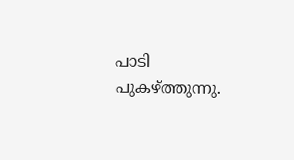പാടി പുകഴ്ത്തുന്നു.